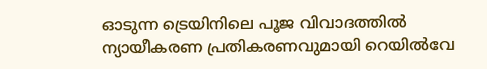ഓടുന്ന ട്രെയിനിലെ പൂജ വിവാദത്തിൽ ന്യായീകരണ പ്രതികരണവുമായി റെയിൽവേ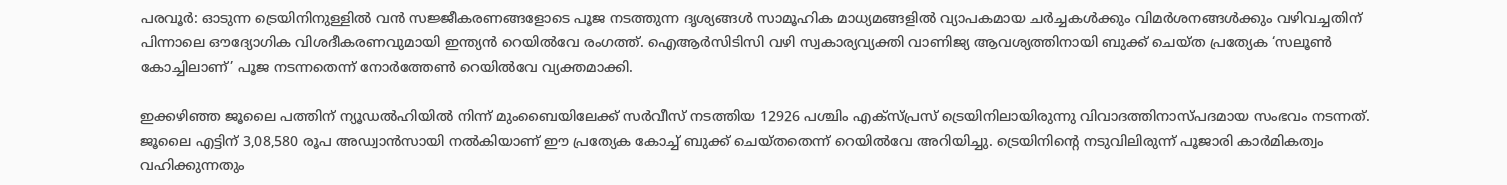പരവൂർ: ഓടുന്ന ട്രെയിനിനുള്ളിൽ വൻ സജ്ജീകരണങ്ങളോടെ പൂജ നടത്തുന്ന ദൃശ്യങ്ങൾ സാമൂഹിക മാധ്യമങ്ങളിൽ വ്യാപകമായ ചർച്ചകൾക്കും വിമർശനങ്ങൾക്കും വഴിവച്ചതിന് പിന്നാലെ ഔദ്യോഗിക വിശദീകരണവുമായി ഇന്ത്യൻ റെയിൽവേ രംഗത്ത്. ഐആർസിടിസി വഴി സ്വകാര്യവ്യക്തി വാണിജ്യ ആവശ്യത്തിനായി ബുക്ക് ചെയ്ത പ്രത്യേക ‘സലൂൺ കോച്ചിലാണ്’ പൂജ നടന്നതെന്ന് നോർത്തേൺ റെയിൽവേ വ്യക്തമാക്കി.

ഇക്കഴിഞ്ഞ ജൂലൈ പത്തിന് ന്യൂഡൽഹിയിൽ നിന്ന് മുംബൈയിലേക്ക് സർവീസ് നടത്തിയ 12926 പശ്ചിം എക്സ്പ്രസ് ട്രെയിനിലായിരുന്നു വിവാദത്തിനാസ്പദമായ സംഭവം നടന്നത്. ജൂലൈ എട്ടിന് 3,08,580 രൂപ അഡ്വാൻസായി നൽകിയാണ് ഈ പ്രത്യേക കോച്ച് ബുക്ക് ചെയ്തതെന്ന് റെയിൽവേ അറിയിച്ചു. ട്രെയിനിന്‍റെ നടുവിലിരുന്ന് പൂജാരി കാർമികത്വം വഹിക്കുന്നതും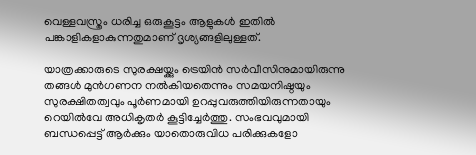വെള്ളവസ്ത്രം ധരിച്ച ഒരുകൂട്ടം ആളുകൾ ഇതിൽ പങ്കാളികളാകുന്നതുമാണ് ദൃശ്യങ്ങളിലുള്ളത്.

യാത്രക്കാരുടെ സുരക്ഷയ്ക്കും ട്രെയിൻ സർവീസിനുമായിരുന്നു തങ്ങൾ മുൻഗണന നൽകിയതെന്നും സമയനിഷ്ഠയും സുരക്ഷിതത്വവും പൂർണമായി ഉറപ്പുവരുത്തിയിരുന്നതായും റെയിൽവേ അധികൃതർ കൂട്ടിച്ചേർത്തു. സംഭവവുമായി ബന്ധപ്പെട്ട് ആർക്കും യാതൊരുവിധ പരിക്കുകളോ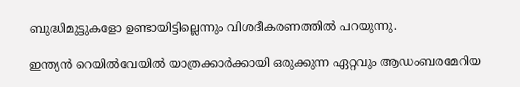ബുദ്ധിമുട്ടുകളോ ഉണ്ടായിട്ടില്ലെന്നും വിശദീകരണത്തിൽ പറയുന്നു.

ഇന്ത്യൻ റെയിൽവേയിൽ യാത്രക്കാർക്കായി ഒരുക്കുന്ന ഏറ്റവും ആഡംബരമേറിയ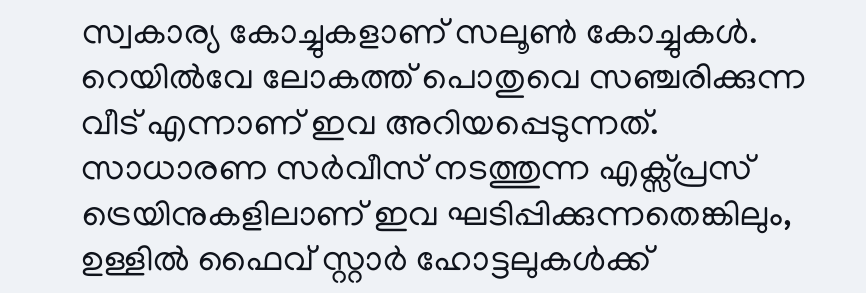സ്വകാര്യ കോച്ചുകളാണ് സലൂൺ കോച്ചുകൾ. റെയിൽവേ ലോകത്ത് പൊതുവെ സഞ്ചരിക്കുന്ന വീട് എന്നാണ് ഇവ അറിയപ്പെടുന്നത്. സാധാരണ സർവീസ് നടത്തുന്ന എക്സ്പ്രസ് ട്രെയിനുകളിലാണ് ഇവ ഘടിപ്പിക്കുന്നതെങ്കിലും, ഉള്ളിൽ ഫൈവ് സ്റ്റാർ ഹോട്ടലുകൾക്ക്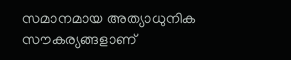സമാനമായ അത്യാധുനിക സൗകര്യങ്ങളാണ്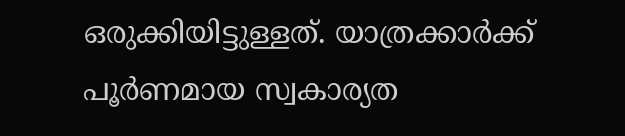ഒരുക്കിയിട്ടുള്ളത്. യാത്രക്കാർക്ക് പൂർണമായ സ്വകാര്യത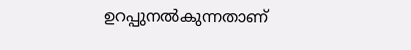ഉറപ്പുനൽകുന്നതാണ്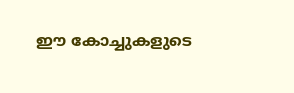ഈ കോച്ചുകളുടെ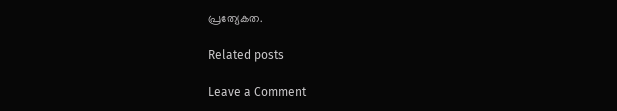പ്രത്യേകത.

Related posts

Leave a Comment